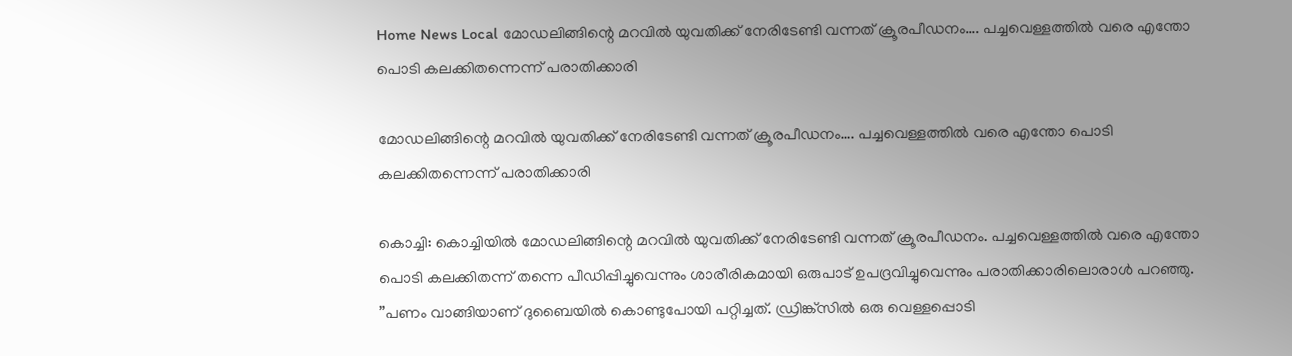Home News Local മോഡലിങ്ങിന്റെ മറവില്‍ യുവതിക്ക് നേരിടേണ്ടി വന്നത് ക്രൂരപീഡനം…. പച്ചവെള്ളത്തില്‍ വരെ എന്തോ പൊടി കലക്കിതന്നെന്ന് പരാതിക്കാരി

മോഡലിങ്ങിന്റെ മറവില്‍ യുവതിക്ക് നേരിടേണ്ടി വന്നത് ക്രൂരപീഡനം…. പച്ചവെള്ളത്തില്‍ വരെ എന്തോ പൊടി കലക്കിതന്നെന്ന് പരാതിക്കാരി

കൊച്ചി: കൊച്ചിയില്‍ മോഡലിങ്ങിന്റെ മറവില്‍ യുവതിക്ക് നേരിടേണ്ടി വന്നത് ക്രൂരപീഡനം. പച്ചവെള്ളത്തില്‍ വരെ എന്തോ പൊടി കലക്കിതന്ന് തന്നെ പീഡിപ്പിച്ചുവെന്നും ശാരീരികമായി ഒരുപാട് ഉപദ്രവിച്ചുവെന്നും പരാതിക്കാരിലൊരാള്‍ പറഞ്ഞു.
”പണം വാങ്ങിയാണ് ദുബൈയില്‍ കൊണ്ടുപോയി പറ്റിച്ചത്. ഡ്രിങ്ക്സില്‍ ഒരു വെള്ളപ്പൊടി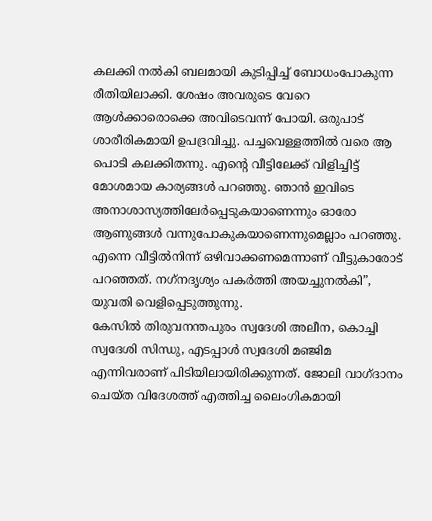കലക്കി നല്‍കി ബലമായി കുടിപ്പിച്ച് ബോധംപോകുന്ന രീതിയിലാക്കി. ശേഷം അവരുടെ വേറെ ആള്‍ക്കാരൊക്കെ അവിടെവന്ന് പോയി. ഒരുപാട് ശാരീരികമായി ഉപദ്രവിച്ചു. പച്ചവെള്ളത്തില്‍ വരെ ആ പൊടി കലക്കിതന്നു. എന്റെ വീട്ടിലേക്ക് വിളിച്ചിട്ട് മോശമായ കാര്യങ്ങള്‍ പറഞ്ഞു. ഞാന്‍ ഇവിടെ അനാശാസ്യത്തിലേര്‍പ്പെടുകയാണെന്നും ഓരോ ആണുങ്ങള്‍ വന്നുപോകുകയാണെന്നുമെല്ലാം പറഞ്ഞു. എന്നെ വീട്ടില്‍നിന്ന് ഒഴിവാക്കണമെന്നാണ് വീട്ടുകാരോട് പറഞ്ഞത്. നഗ്‌നദൃശ്യം പകര്‍ത്തി അയച്ചുനല്‍കി”, യുവതി വെളിപ്പെടുത്തുന്നു.
കേസില്‍ തിരുവനന്തപുരം സ്വദേശി അലീന, കൊച്ചി സ്വദേശി സിന്ധു, എടപ്പാള്‍ സ്വദേശി മഞ്ജിമ എന്നിവരാണ് പിടിയിലായിരിക്കുന്നത്. ജോലി വാഗ്ദാനം ചെയ്ത വിദേശത്ത് എത്തിച്ച ലൈംഗികമായി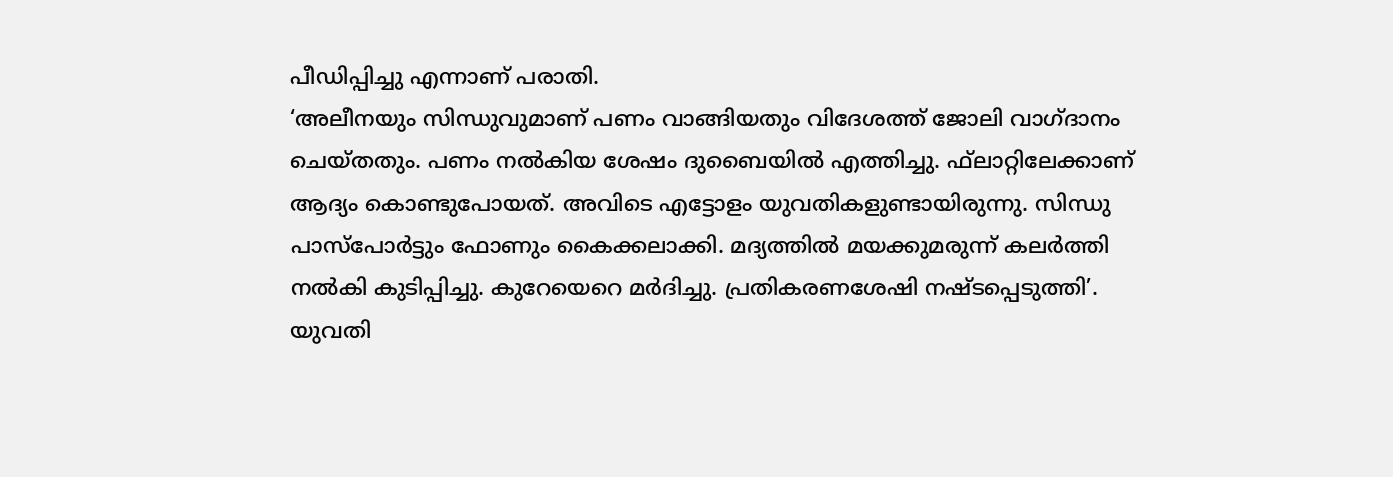പീഡിപ്പിച്ചു എന്നാണ് പരാതി.
‘അലീനയും സിന്ധുവുമാണ് പണം വാങ്ങിയതും വിദേശത്ത് ജോലി വാഗ്ദാനം ചെയ്തതും. പണം നല്‍കിയ ശേഷം ദുബൈയില്‍ എത്തിച്ചു. ഫ്‌ലാറ്റിലേക്കാണ് ആദ്യം കൊണ്ടുപോയത്. അവിടെ എട്ടോളം യുവതികളുണ്ടായിരുന്നു. സിന്ധു പാസ്‌പോര്‍ട്ടും ഫോണും കൈക്കലാക്കി. മദ്യത്തില്‍ മയക്കുമരുന്ന് കലര്‍ത്തി നല്‍കി കുടിപ്പിച്ചു. കുറേയെറെ മര്‍ദിച്ചു. പ്രതികരണശേഷി നഷ്ടപ്പെടുത്തി’. യുവതി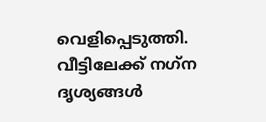വെളിപ്പെടുത്തി. വീട്ടിലേക്ക് നഗ്‌ന ദൃശ്യങ്ങള്‍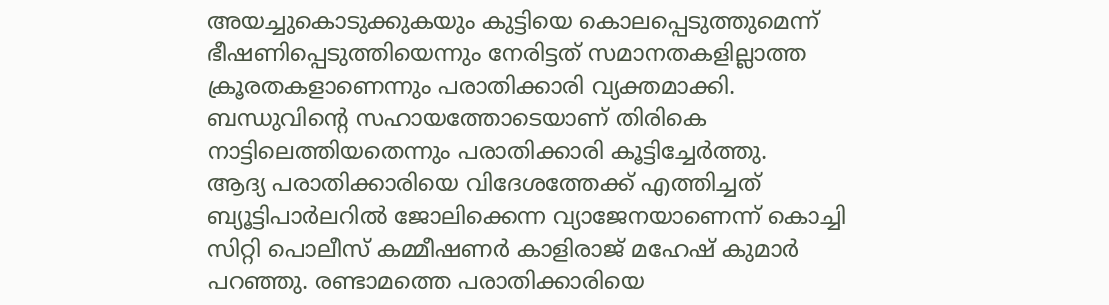അയച്ചുകൊടുക്കുകയും കുട്ടിയെ കൊലപ്പെടുത്തുമെന്ന് ഭീഷണിപ്പെടുത്തിയെന്നും നേരിട്ടത് സമാനതകളില്ലാത്ത ക്രൂരതകളാണെന്നും പരാതിക്കാരി വ്യക്തമാക്കി. ബന്ധുവിന്റെ സഹായത്തോടെയാണ് തിരികെ നാട്ടിലെത്തിയതെന്നും പരാതിക്കാരി കൂട്ടിച്ചേര്‍ത്തു.
ആദ്യ പരാതിക്കാരിയെ വിദേശത്തേക്ക് എത്തിച്ചത് ബ്യൂട്ടിപാര്‍ലറില്‍ ജോലിക്കെന്ന വ്യാജേനയാണെന്ന് കൊച്ചി സിറ്റി പൊലീസ് കമ്മീഷണര്‍ കാളിരാജ് മഹേഷ് കുമാര്‍ പറഞ്ഞു. രണ്ടാമത്തെ പരാതിക്കാരിയെ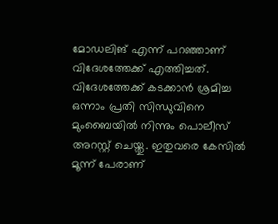മോഡലിങ് എന്ന് പറഞ്ഞാണ് വിദേശത്തേക്ക് എത്തിച്ചത്. വിദേശത്തേക്ക് കടക്കാന്‍ ശ്രമിച്ച ഒന്നാം പ്രതി സിന്ധുവിനെ മുംബൈയില്‍ നിന്നും പൊലീസ് അറസ്റ്റ് ചെയ്തു. ഇതുവരെ കേസില്‍ മൂന്ന് പേരാണ്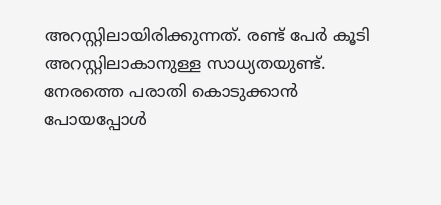അറസ്റ്റിലായിരിക്കുന്നത്. രണ്ട് പേര്‍ കൂടി അറസ്റ്റിലാകാനുള്ള സാധ്യതയുണ്ട്. നേരത്തെ പരാതി കൊടുക്കാന്‍ പോയപ്പോള്‍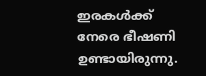ഇരകള്‍ക്ക് നേരെ ഭീഷണി ഉണ്ടായിരുന്നു.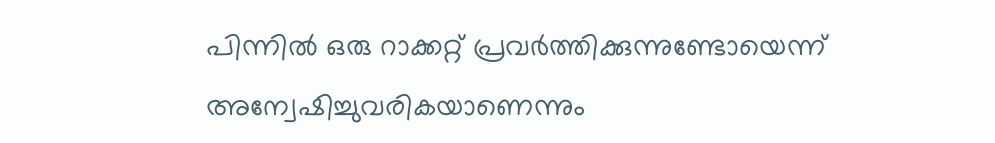പിന്നില്‍ ഒരു റാക്കറ്റ് പ്രവര്‍ത്തിക്കുന്നുണ്ടോയെന്ന് അന്വേഷിച്ചുവരികയാണെന്നും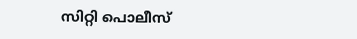സിറ്റി പൊലീസ്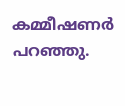കമ്മീഷണര്‍ പറഞ്ഞു.